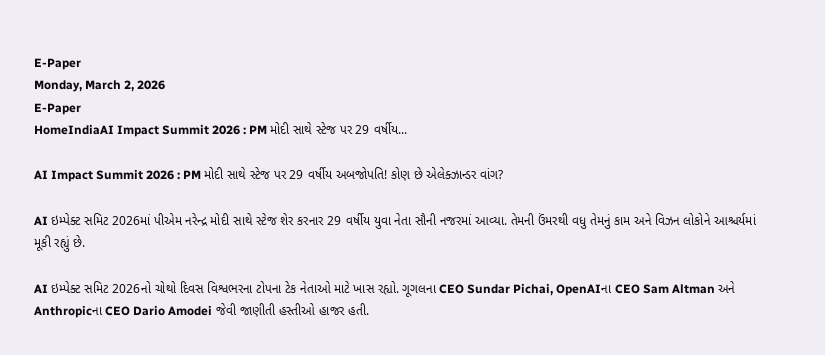E-Paper
Monday, March 2, 2026
E-Paper
HomeIndiaAI Impact Summit 2026 : PM મોદી સાથે સ્ટેજ પર 29 વર્ષીય...

AI Impact Summit 2026 : PM મોદી સાથે સ્ટેજ પર 29 વર્ષીય અબજોપતિ! કોણ છે એલેક્ઝાન્ડર વાંગ?

AI ઇમ્પેક્ટ સમિટ 2026માં પીએમ નરેન્દ્ર મોદી સાથે સ્ટેજ શેર કરનાર 29 વર્ષીય યુવા નેતા સૌની નજરમાં આવ્યા. તેમની ઉંમરથી વધુ તેમનું કામ અને વિઝન લોકોને આશ્ચર્યમાં મૂકી રહ્યું છે.

AI ઇમ્પેક્ટ સમિટ 2026નો ચોથો દિવસ વિશ્વભરના ટોપના ટેક નેતાઓ માટે ખાસ રહ્યો. ગૂગલના CEO Sundar Pichai, OpenAIના CEO Sam Altman અને Anthropicના CEO Dario Amodei જેવી જાણીતી હસ્તીઓ હાજર હતી.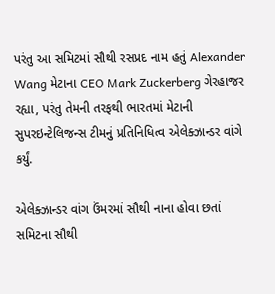પરંતુ આ સમિટમાં સૌથી રસપ્રદ નામ હતું Alexander Wang મેટાના CEO Mark Zuckerberg ગેરહાજર રહ્યા, પરંતુ તેમની તરફથી ભારતમાં મેટાની સુપરઇન્ટેલિજન્સ ટીમનું પ્રતિનિધિત્વ એલેક્ઝાન્ડર વાંગે કર્યું.

એલેક્ઝાન્ડર વાંગ ઉંમરમાં સૌથી નાના હોવા છતાં સમિટના સૌથી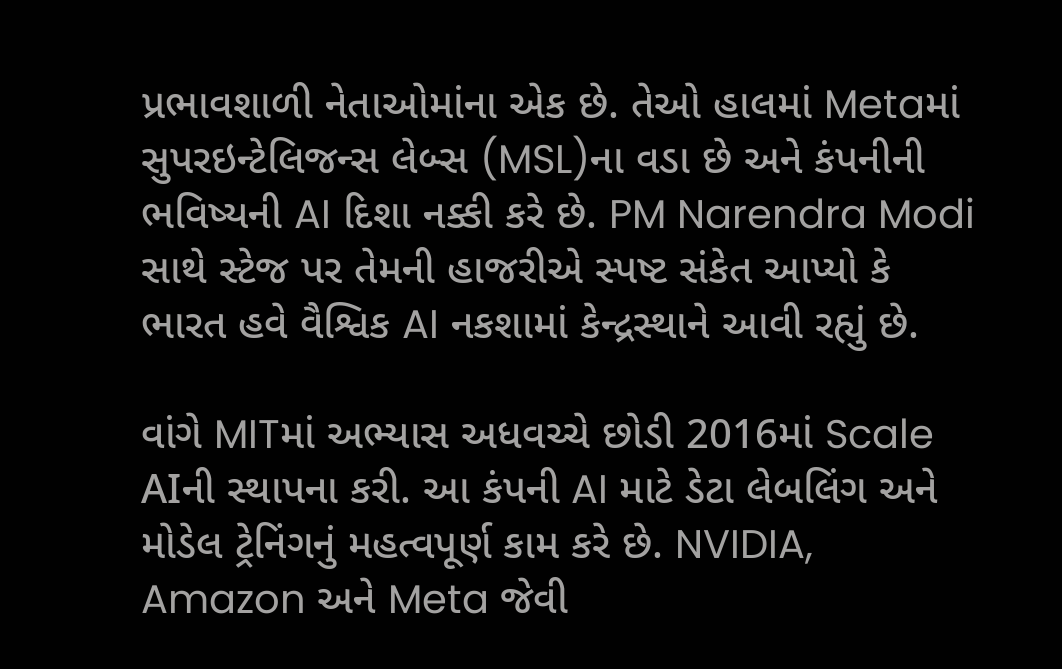પ્રભાવશાળી નેતાઓમાંના એક છે. તેઓ હાલમાં Metaમાં સુપરઇન્ટેલિજન્સ લેબ્સ (MSL)ના વડા છે અને કંપનીની ભવિષ્યની AI દિશા નક્કી કરે છે. PM Narendra Modi સાથે સ્ટેજ પર તેમની હાજરીએ સ્પષ્ટ સંકેત આપ્યો કે ભારત હવે વૈશ્વિક AI નકશામાં કેન્દ્રસ્થાને આવી રહ્યું છે.

વાંગે MITમાં અભ્યાસ અધવચ્ચે છોડી 2016માં Scale AIની સ્થાપના કરી. આ કંપની AI માટે ડેટા લેબલિંગ અને મોડેલ ટ્રેનિંગનું મહત્વપૂર્ણ કામ કરે છે. NVIDIA, Amazon અને Meta જેવી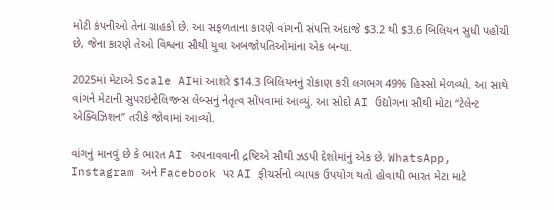મોટી કંપનીઓ તેના ગ્રાહકો છે. આ સફળતાના કારણે વાંગની સંપત્તિ અંદાજે $3.2 થી $3.6 બિલિયન સુધી પહોંચી છે, જેના કારણે તેઓ વિશ્વના સૌથી યુવા અબજોપતિઓમાંના એક બન્યા.

2025માં મેટાએ Scale AIમાં આશરે $14.3 બિલિયનનું રોકાણ કરી લગભગ 49% હિસ્સો મેળવ્યો. આ સાથે વાંગને મેટાની સુપરઇન્ટેલિજન્સ લેબ્સનું નેતૃત્વ સોંપવામાં આવ્યું. આ સોદો AI ઉદ્યોગના સૌથી મોટા “ટેલેન્ટ એક્વિઝિશન” તરીકે જોવામાં આવ્યો.

વાંગનું માનવું છે કે ભારત AI અપનાવવાની દ્રષ્ટિએ સૌથી ઝડપી દેશોમાંનું એક છે. WhatsApp, Instagram અને Facebook પર AI ફીચર્સનો વ્યાપક ઉપયોગ થતો હોવાથી ભારત મેટા માટે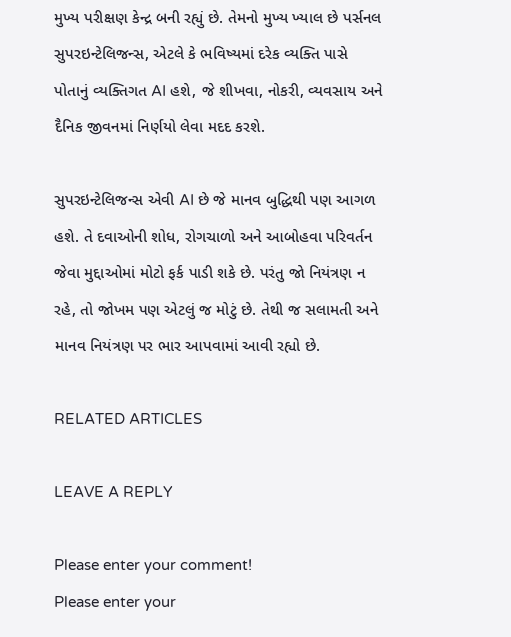મુખ્ય પરીક્ષણ કેન્દ્ર બની રહ્યું છે. તેમનો મુખ્ય ખ્યાલ છે પર્સનલ સુપરઇન્ટેલિજન્સ, એટલે કે ભવિષ્યમાં દરેક વ્યક્તિ પાસે પોતાનું વ્યક્તિગત AI હશે, જે શીખવા, નોકરી, વ્યવસાય અને દૈનિક જીવનમાં નિર્ણયો લેવા મદદ કરશે.

સુપરઇન્ટેલિજન્સ એવી AI છે જે માનવ બુદ્ધિથી પણ આગળ હશે. તે દવાઓની શોધ, રોગચાળો અને આબોહવા પરિવર્તન જેવા મુદ્દાઓમાં મોટો ફર્ક પાડી શકે છે. પરંતુ જો નિયંત્રણ ન રહે, તો જોખમ પણ એટલું જ મોટું છે. તેથી જ સલામતી અને માનવ નિયંત્રણ પર ભાર આપવામાં આવી રહ્યો છે.

RELATED ARTICLES

LEAVE A REPLY

Please enter your comment!
Please enter your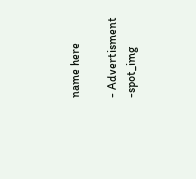name here

- Advertisment -spot_img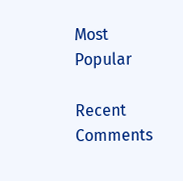Most Popular

Recent Comments